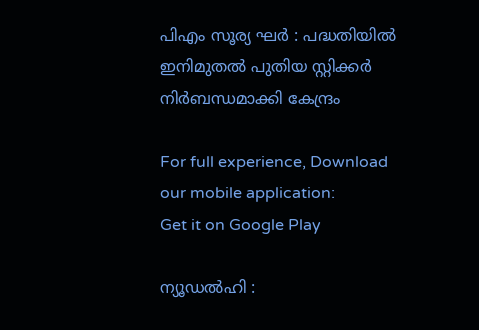പിഎം സൂര്യ ഘർ : പദ്ധതിയിൽ ഇനിമുതൽ പുതിയ സ്റ്റിക്കർ നിർ‌ബന്ധമാക്കി കേന്ദ്രം

For full experience, Download our mobile application:
Get it on Google Play

ന്യൂഡൽഹി :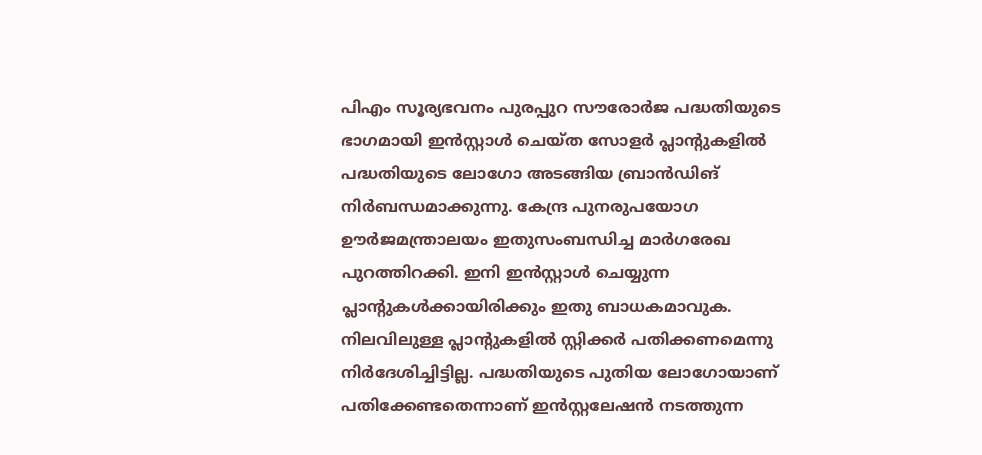പിഎം സൂര്യഭവനം പുരപ്പുറ സൗരോർജ പദ്ധതിയുടെ ഭാഗമായി ഇൻസ്റ്റാൾ ചെയ്ത സോളർ പ്ലാന്റുകളിൽ പദ്ധതിയുടെ ലോഗോ അടങ്ങിയ ബ്രാൻഡിങ് നിർബന്ധമാക്കുന്നു. കേന്ദ്ര പുനരുപയോഗ ഊർജമന്ത്രാലയം ഇതുസംബന്ധിച്ച മാർഗരേഖ പുറത്തിറക്കി. ഇനി ഇൻസ്റ്റാൾ ചെയ്യുന്ന പ്ലാന്റുകൾക്കായിരിക്കും ഇതു ബാധകമാവുക. നിലവിലുള്ള പ്ലാന്റുകളിൽ സ്റ്റിക്കർ പതിക്കണമെന്നു നിർദേശിച്ചിട്ടില്ല. പദ്ധതിയുടെ പുതിയ ലോഗോയാണ് പതിക്കേണ്ടതെന്നാണ് ഇൻസ്റ്റലേഷൻ നടത്തുന്ന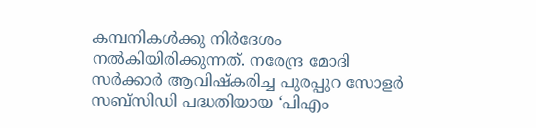കമ്പനികൾക്കു നിർദേശം നൽകിയിരിക്കുന്നത്. നരേന്ദ്ര മോദി സർക്കാർ ആവിഷ്കരിച്ച പുരപ്പുറ സോളർ സബ്സിഡി പദ്ധതിയായ ‘പിഎം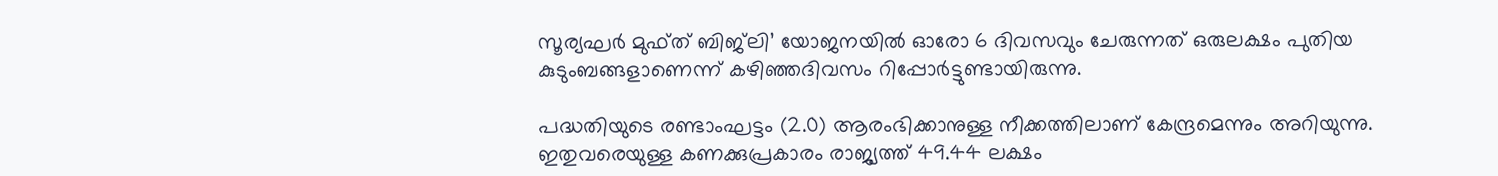സൂര്യഘർ മുഫ്ത് ബിജ്‍ലി’ യോജനയിൽ ഓരോ 6 ദിവസവും ചേരുന്നത് ഒരുലക്ഷം പുതിയ കുടുംബങ്ങളാണെന്ന് കഴിഞ്ഞദിവസം റിപ്പോർട്ടുണ്ടായിരുന്നു.

പദ്ധതിയുടെ രണ്ടാംഘട്ടം (2.0) ആരംഭിക്കാനുള്ള നീക്കത്തിലാണ് കേന്ദ്രമെന്നും അറിയുന്നു. ഇതുവരെയുള്ള കണക്കുപ്രകാരം രാജ്യത്ത് 49.44 ലക്ഷം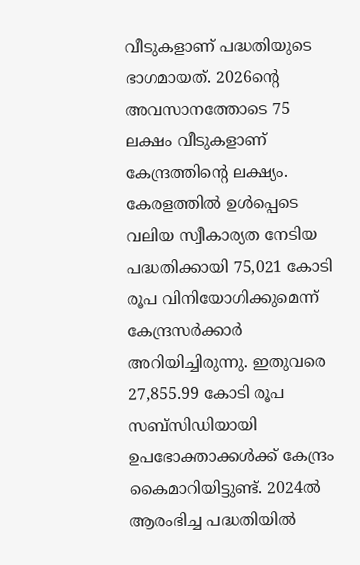വീടുകളാണ് പദ്ധതിയുടെ ഭാഗമായത്. 2026ന്റെ അവസാനത്തോടെ 75 ലക്ഷം വീടുകളാണ് കേന്ദ്രത്തിന്റെ ലക്ഷ്യം. കേരളത്തിൽ ഉൾപ്പെടെ വലിയ സ്വീകാര്യത നേടിയ പദ്ധതിക്കായി 75,021 കോടി രൂപ വിനിയോഗിക്കുമെന്ന് കേന്ദ്രസർക്കാർ അറിയിച്ചിരുന്നു. ഇതുവരെ 27,855.99 കോടി രൂപ സബ്സിഡിയായി ഉപഭോക്താക്കൾക്ക് കേന്ദ്രം കൈമാറിയിട്ടുണ്ട്. 2024ൽ ആരംഭിച്ച പദ്ധതിയിൽ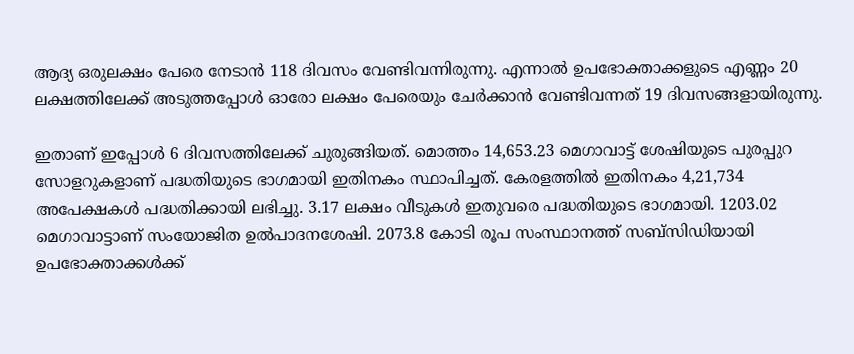ആദ്യ ഒരുലക്ഷം പേരെ നേടാൻ 118 ദിവസം വേണ്ടിവന്നിരുന്നു. എന്നാൽ ഉപഭോക്താക്കളുടെ എണ്ണം 20 ലക്ഷത്തിലേക്ക് അടുത്തപ്പോൾ ഓരോ ലക്ഷം പേരെയും ചേർക്കാൻ വേണ്ടിവന്നത് 19 ദിവസങ്ങളായിരുന്നു.

ഇതാണ് ഇപ്പോൾ 6 ദിവസത്തിലേക്ക് ചുരുങ്ങിയത്. മൊത്തം 14,653.23 മെഗാവാട്ട് ശേഷിയുടെ പുരപ്പുറ സോളറുകളാണ് പദ്ധതിയുടെ ഭാഗമായി ഇതിനകം സ്ഥാപിച്ചത്. കേരളത്തിൽ ഇതിനകം 4,21,734 അപേക്ഷകൾ പദ്ധതിക്കായി ലഭിച്ചു. 3.17 ലക്ഷം വീടുകൾ ഇതുവരെ പദ്ധതിയുടെ ഭാഗമായി. 1203.02 മെഗാവാട്ടാണ് സംയോജിത ഉൽപാദനശേഷി. 2073.8 കോടി രൂപ സംസ്ഥാനത്ത് സബ്സിഡിയായി ഉപഭോക്താക്കൾക്ക്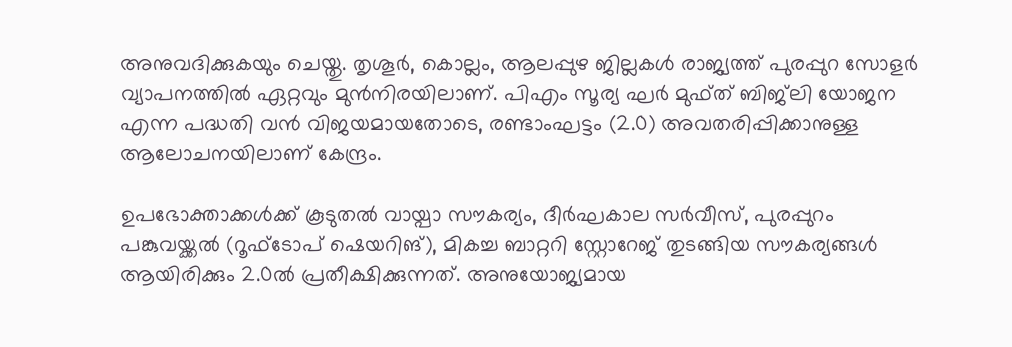അനുവദിക്കുകയും ചെയ്തു. തൃശൂർ, കൊല്ലം, ആലപ്പുഴ ജില്ലകൾ രാജ്യത്ത് പുരപ്പുറ സോളർ വ്യാപനത്തിൽ ഏറ്റവും മുൻനിരയിലാണ്. പിഎം സൂര്യ ഘർ മുഫ്ത് ബിജ്‍ലി യോജന എന്ന പദ്ധതി വൻ വിജയമായതോടെ, രണ്ടാംഘട്ടം (2.0) അവതരിപ്പിക്കാനുള്ള ആലോചനയിലാണ് കേന്ദ്രം.

ഉപഭോക്താക്കൾക്ക് കൂടുതൽ വായ്പാ സൗകര്യം, ദീർഘകാല സർവീസ്, പുരപ്പുറം പങ്കുവയ്ക്കൽ (റൂഫ്ടോപ് ഷെയറിങ്), മികച്ച ബാറ്ററി സ്റ്റോറേജ് തുടങ്ങിയ സൗകര്യങ്ങൾ ആയിരിക്കും 2.0ൽ പ്രതീക്ഷിക്കുന്നത്. അനുയോജ്യമായ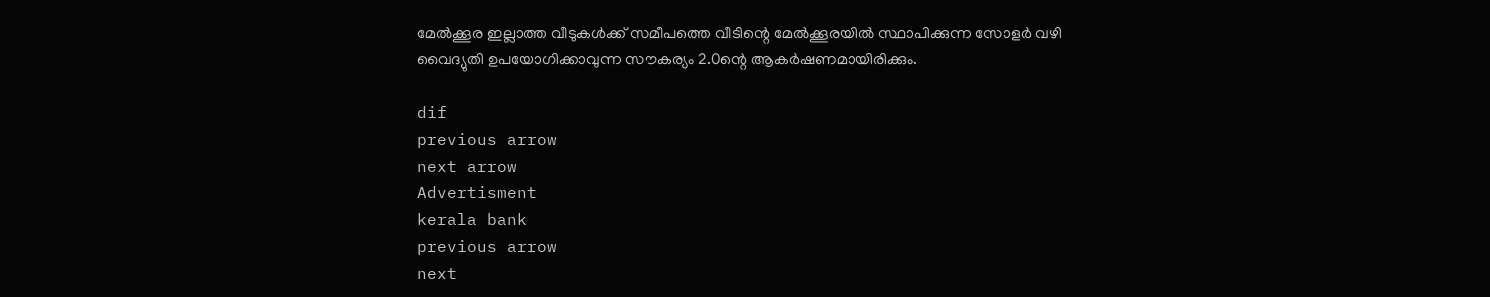മേൽക്കൂര ഇല്ലാത്ത വീടുകൾക്ക് സമീപത്തെ വീടിന്റെ മേൽക്കൂരയിൽ സ്ഥാപിക്കുന്ന സോളർ വഴി വൈദ്യുതി ഉപയോഗിക്കാവുന്ന സൗകര്യം 2.0ന്റെ ആകർഷണമായിരിക്കും.

dif
previous arrow
next arrow
Advertisment
kerala bank
previous arrow
next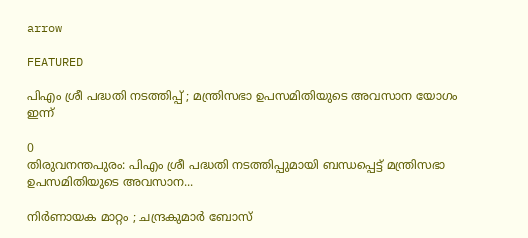arrow

FEATURED

പിഎം ശ്രീ പദ്ധതി നടത്തിപ്പ് ; മന്ത്രിസഭാ ഉപസമിതിയുടെ അവസാന യോഗം ഇന്ന്

0
തിരുവനന്തപുരം: പിഎം ശ്രീ പദ്ധതി നടത്തിപ്പുമായി ബന്ധപ്പെട്ട് മന്ത്രിസഭാ ഉപസമിതിയുടെ അവസാന...

നിർണായക മാറ്റം ; ചന്ദ്രകുമാർ ബോസ്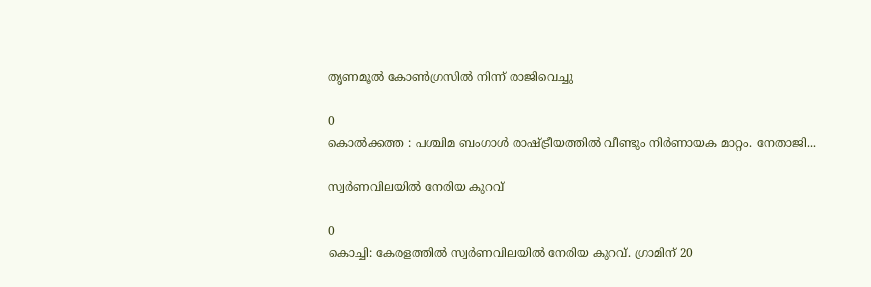തൃണമൂൽ കോൺഗ്രസിൽ നിന്ന് രാജിവെച്ചു

0
കൊൽക്കത്ത : പശ്ചിമ ബംഗാൾ രാഷ്ട്രീയത്തിൽ വീണ്ടും നിർണായക മാറ്റം. നേതാജി...

സ്വര്‍ണവിലയില്‍ നേരിയ കുറവ്

0
കൊച്ചി: കേരളത്തില്‍ സ്വര്‍ണവിലയില്‍ നേരിയ കുറവ്. ഗ്രാമിന് 20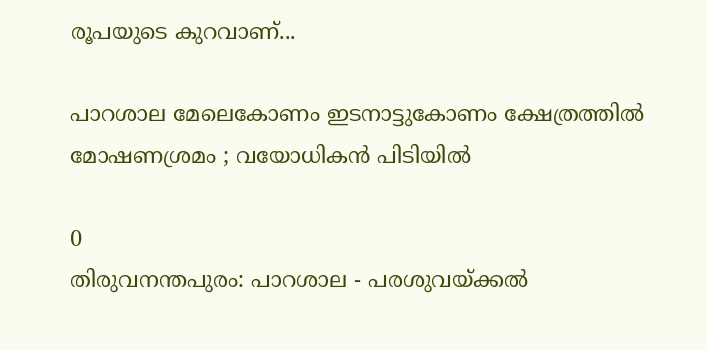രൂപയുടെ കുറവാണ്...

പാറശാല മേലെകോണം ഇടനാട്ടുകോണം ക്ഷേത്രത്തിൽ മോഷണശ്രമം ; വയോധികൻ പിടിയിൽ

0
തിരുവനന്തപുരം: പാറശാല - പരശുവയ്ക്കല്‍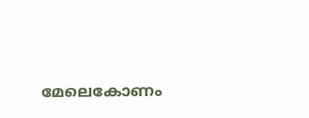മേലെകോണം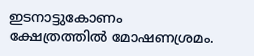ഇടനാട്ടുകോണം ക്ഷേത്രത്തിൽ മോഷണശ്രമം.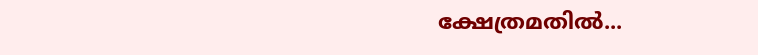ക്ഷേത്രമതില്‍...